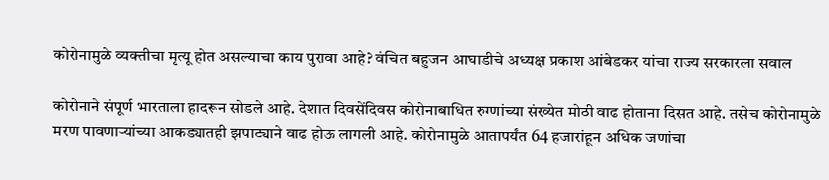कोरोनामुळे व्यक्तीचा मृत्यू होत असल्याचा काय पुरावा आहे? वंचित बहुजन आघाडीचे अध्यक्ष प्रकाश आंबेडकर यांचा राज्य सरकारला सवाल

कोरोनाने संपूर्ण भारताला हादरून सोडले आहे. देशात दिवसेंदिवस कोरोनाबाधित रुग्णांच्या संख्येत मोठी वाढ होताना दिसत आहे. तसेच कोरोनामुळे मरण पावणाऱ्यांच्या आकड्यातही झपाट्याने वाढ होऊ लागली आहे. कोरोनामुळे आतापर्यंत 64 हजारांहून अधिक जणांचा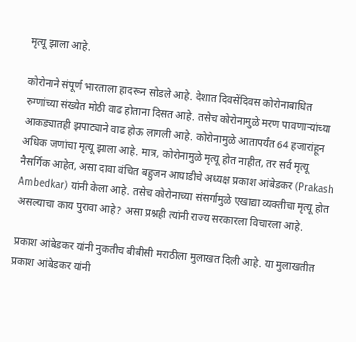मृत्यू झाला आहे.

कोरोनाने संपूर्ण भारताला हादरून सोडले आहे. देशात दिवसेंदिवस कोरोनाबाधित रुग्णांच्या संख्येत मोठी वाढ होताना दिसत आहे. तसेच कोरोनामुळे मरण पावणाऱ्यांच्या आकड्यातही झपाट्याने वाढ होऊ लागली आहे. कोरोनामुळे आतापर्यंत 64 हजारांहून अधिक जणांचा मृत्यू झाला आहे. मात्र, कोरोनामुळे मृत्यू होत नाहीत, तर सर्व मृत्यू नैसर्गिक आहेत, असा दावा वंचित बहुजन आघाडीचे अध्यक्ष प्रकाश आंबेडकर (Prakash Ambedkar) यांनी केला आहे. तसेच कोरोनाच्या संसर्गामुळे एखाद्या व्यक्तीचा मृत्यू होत असल्याचा काय पुरावा आहे? असा प्रश्नही त्यांनी राज्य सरकारला विचारला आहे.

प्रकाश आंबेडकर यांनी नुकतीच बीबीसी मराठीला मुलाखत दिली आहे. या मुलाखतीत प्रकाश आंबेडकर यांनी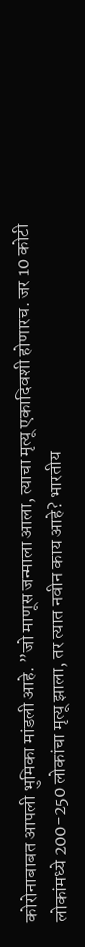कोरोनाबाबत आपली भुमिका मांडली आहे. ”जो माणूस जन्माला आला, त्याचा मृत्यू एकादिवशी होणारच. जर 10 कोटी लोकांमध्ये 200-250 लोकांचा मृत्यू झाला, तर त्यात नवीन काय आहे? भारतीय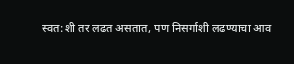स्वत:शी तर लढत असतात, पण निसर्गाशी लढण्याचा आव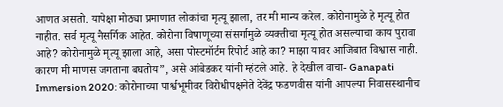आणत असतो. यापेक्षा मोठ्या प्रमाणात लोकांचा मृत्यू झाला, तर मी मान्य करेल. कोरोनामुळे हे मृत्यू होत नाहीत. सर्व मृत्यू नैसर्गिक आहेत. कोरोना विषाणूच्या संसर्गामुळे व्यक्तीचा मृत्यू होत असल्याचा काय पुरावा आहे? कोरोनामुळे मृत्यू झाला आहे, असा पोस्टमॉर्टम रिपोर्ट आहे का? माझा यावर आजिबात विश्वास नाही. कारण मी माणस जगताना बघतोय”, असे आंबेडकर यांनी म्हंटले आहे. हे देखील वाचा- Ganapati Immersion 2020: कोरोनाच्या पार्श्वभूमीवर विरोधीपक्षनेते देवेंद्र फडणवीस यांनी आपल्या निवासस्थानीच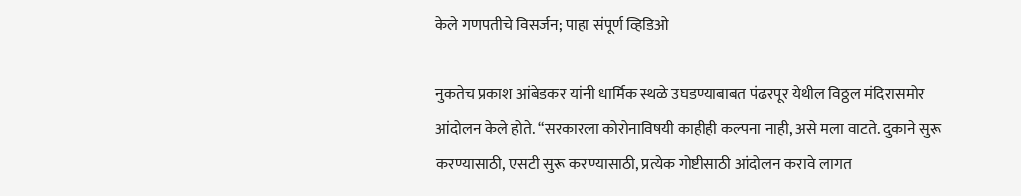केले गणपतीचे विसर्जन; पाहा संपूर्ण व्हिडिओ

नुकतेच प्रकाश आंबेडकर यांनी धार्मिक स्थळे उघडण्याबाबत पंढरपूर येथील विठ्ठल मंदिरासमोर आंदोलन केले होते. “सरकारला कोरोनाविषयी काहीही कल्पना नाही, असे मला वाटते. दुकाने सुरू करण्यासाठी, एसटी सुरू करण्यासाठी, प्रत्येक गोष्टीसाठी आंदोलन करावे लागत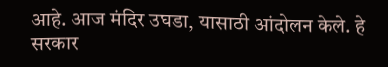आहे. आज मंदिर उघडा, यासाठी आंदोलन केले. हे सरकार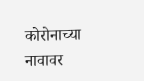कोरोनाच्या नावावर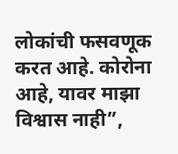लोकांची फसवणूक करत आहे. कोरोना आहे, यावर माझा विश्वास नाही”,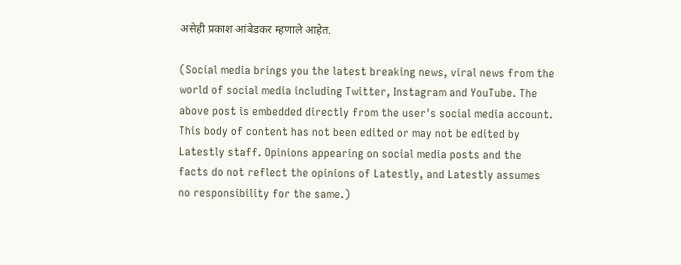असेही प्रकाश आंबेडकर म्हणाले आहेत.

(Social media brings you the latest breaking news, viral news from the world of social media including Twitter, Instagram and YouTube. The above post is embedded directly from the user's social media account. This body of content has not been edited or may not be edited by Latestly staff. Opinions appearing on social media posts and the facts do not reflect the opinions of Latestly, and Latestly assumes no responsibility for the same.)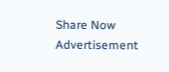Share Now
Advertisement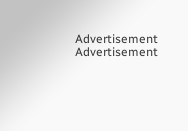Advertisement
Advertisement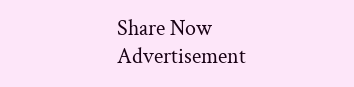Share Now
Advertisement